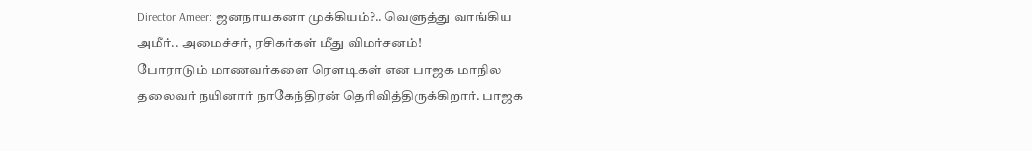Director Ameer: ஜனநாயகனா முக்கியம்?.. வெளுத்து வாங்கிய அமீர்.. அமைச்சர், ரசிகர்கள் மீது விமர்சனம்!
போராடும் மாணவர்களை ரௌடிகள் என பாஜக மாநில தலைவர் நயினார் நாகேந்திரன் தெரிவித்திருக்கிறார். பாஜக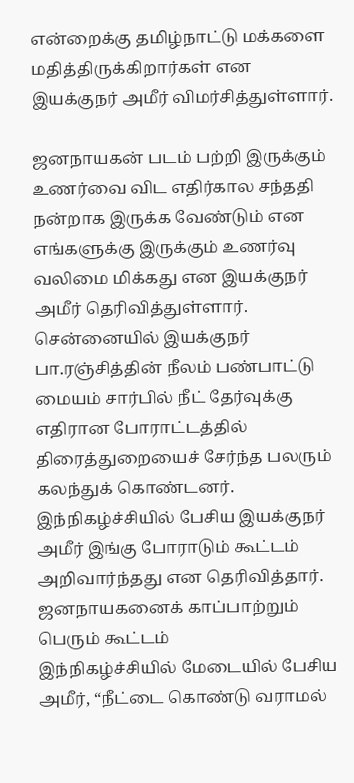என்றைக்கு தமிழ்நாட்டு மக்களை மதித்திருக்கிறார்கள் என இயக்குநர் அமீர் விமர்சித்துள்ளார்.

ஜனநாயகன் படம் பற்றி இருக்கும் உணர்வை விட எதிர்கால சந்ததி நன்றாக இருக்க வேண்டும் என எங்களுக்கு இருக்கும் உணர்வு வலிமை மிக்கது என இயக்குநர் அமீர் தெரிவித்துள்ளார்.
சென்னையில் இயக்குநர் பா.ரஞ்சித்தின் நீலம் பண்பாட்டு மையம் சார்பில் நீட் தேர்வுக்கு எதிரான போராட்டத்தில் திரைத்துறையைச் சேர்ந்த பலரும் கலந்துக் கொண்டனர். இந்நிகழ்ச்சியில் பேசிய இயக்குநர் அமீர் இங்கு போராடும் கூட்டம் அறிவார்ந்தது என தெரிவித்தார்.
ஜனநாயகனைக் காப்பாற்றும் பெரும் கூட்டம்
இந்நிகழ்ச்சியில் மேடையில் பேசிய அமீர், “நீட்டை கொண்டு வராமல்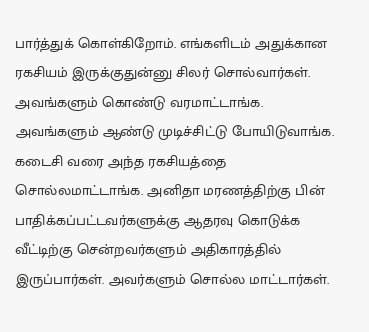பார்த்துக் கொள்கிறோம். எங்களிடம் அதுக்கான ரகசியம் இருக்குதுன்னு சிலர் சொல்வார்கள். அவங்களும் கொண்டு வரமாட்டாங்க. அவங்களும் ஆண்டு முடிச்சிட்டு போயிடுவாங்க. கடைசி வரை அந்த ரகசியத்தை சொல்லமாட்டாங்க. அனிதா மரணத்திற்கு பின் பாதிக்கப்பட்டவர்களுக்கு ஆதரவு கொடுக்க வீட்டிற்கு சென்றவர்களும் அதிகாரத்தில் இருப்பார்கள். அவர்களும் சொல்ல மாட்டார்கள்.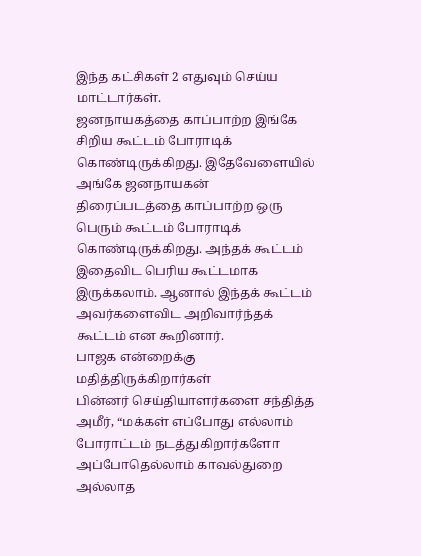இந்த கட்சிகள் 2 எதுவும் செய்ய மாட்டார்கள்.
ஜனநாயகத்தை காப்பாற்ற இங்கே சிறிய கூட்டம் போராடிக் கொண்டிருக்கிறது. இதேவேளையில் அங்கே ஜனநாயகன் திரைப்படத்தை காப்பாற்ற ஒரு பெரும் கூட்டம் போராடிக் கொண்டிருக்கிறது. அந்தக் கூட்டம் இதைவிட பெரிய கூட்டமாக இருக்கலாம். ஆனால் இந்தக் கூட்டம் அவர்களைவிட அறிவார்ந்தக் கூட்டம் என கூறினார்.
பாஜக என்றைக்கு மதித்திருக்கிறார்கள்
பின்னர் செய்தியாளர்களை சந்தித்த அமீர், “மக்கள் எப்போது எல்லாம் போராட்டம் நடத்துகிறார்களோ அப்போதெல்லாம் காவல்துறை அல்லாத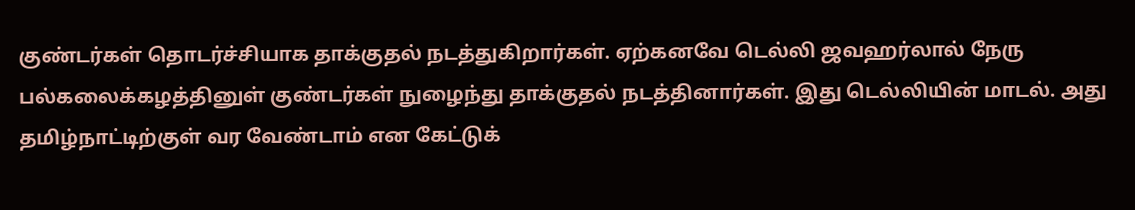குண்டர்கள் தொடர்ச்சியாக தாக்குதல் நடத்துகிறார்கள். ஏற்கனவே டெல்லி ஜவஹர்லால் நேரு பல்கலைக்கழத்தினுள் குண்டர்கள் நுழைந்து தாக்குதல் நடத்தினார்கள். இது டெல்லியின் மாடல். அது தமிழ்நாட்டிற்குள் வர வேண்டாம் என கேட்டுக்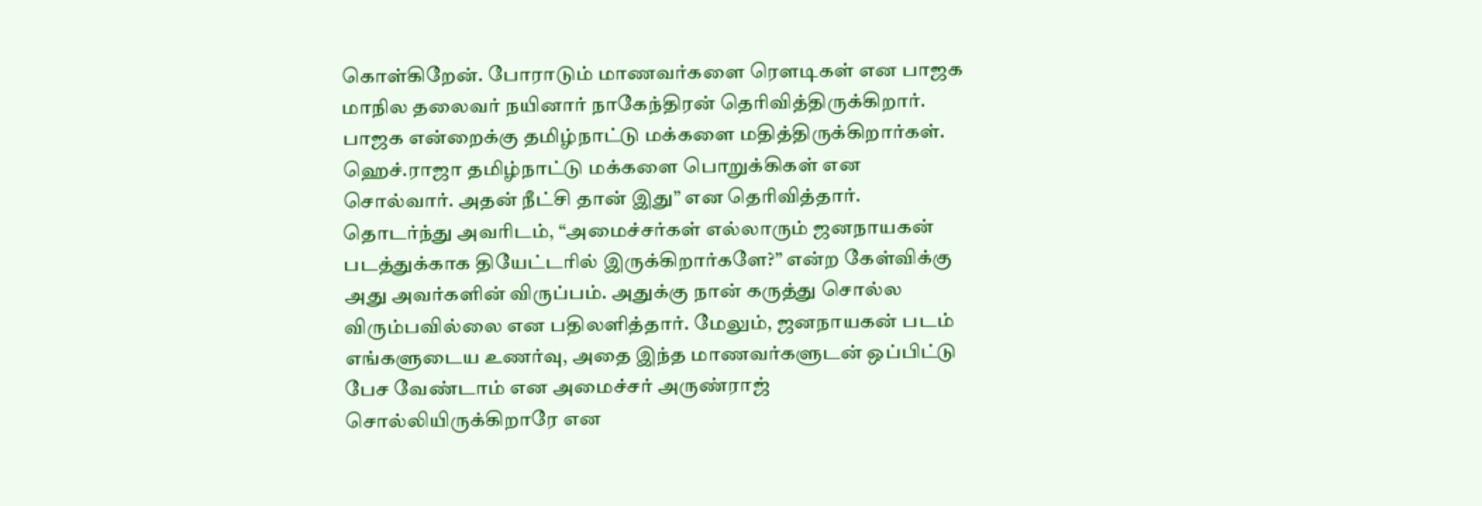கொள்கிறேன். போராடும் மாணவர்களை ரௌடிகள் என பாஜக மாநில தலைவர் நயினார் நாகேந்திரன் தெரிவித்திருக்கிறார். பாஜக என்றைக்கு தமிழ்நாட்டு மக்களை மதித்திருக்கிறார்கள். ஹெச்.ராஜா தமிழ்நாட்டு மக்களை பொறுக்கிகள் என சொல்வார். அதன் நீட்சி தான் இது” என தெரிவித்தார்.
தொடர்ந்து அவரிடம், “அமைச்சர்கள் எல்லாரும் ஜனநாயகன் படத்துக்காக தியேட்டரில் இருக்கிறார்களே?” என்ற கேள்விக்கு அது அவர்களின் விருப்பம். அதுக்கு நான் கருத்து சொல்ல விரும்பவில்லை என பதிலளித்தார். மேலும், ஜனநாயகன் படம் எங்களுடைய உணர்வு, அதை இந்த மாணவர்களுடன் ஒப்பிட்டு பேச வேண்டாம் என அமைச்சர் அருண்ராஜ் சொல்லியிருக்கிறாரே என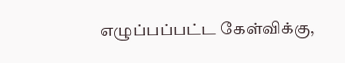எழுப்பப்பட்ட கேள்விக்கு,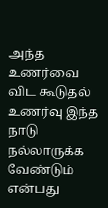அந்த உணர்வை விட கூடுதல் உணர்வு இந்த நாடு நல்லாருக்க வேண்டும் என்பது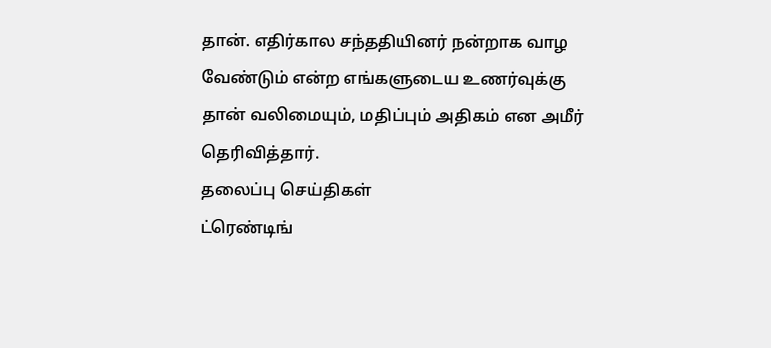தான். எதிர்கால சந்ததியினர் நன்றாக வாழ வேண்டும் என்ற எங்களுடைய உணர்வுக்கு தான் வலிமையும், மதிப்பும் அதிகம் என அமீர் தெரிவித்தார்.
தலைப்பு செய்திகள்
ட்ரெண்டிங்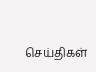செய்திகள்